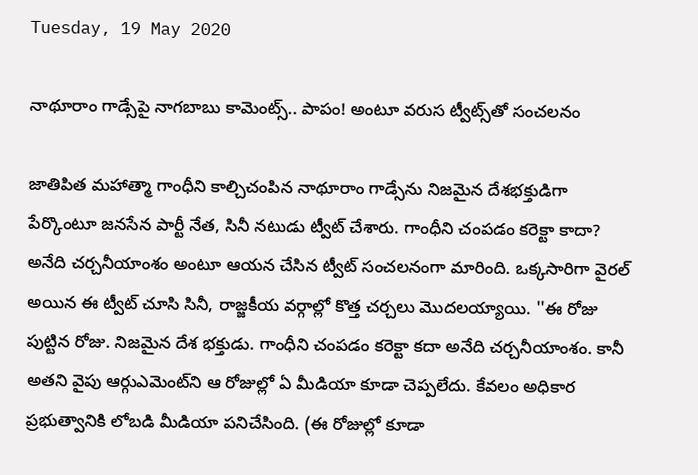Tuesday, 19 May 2020

నాథూరాం గాడ్సేపై నాగబాబు కామెంట్స్.. పాపం! అంటూ వరుస ట్వీట్స్‌తో సంచలనం

జాతిపిత మహాత్మా గాంధీని కాల్చిచంపిన నాథూరాం గాడ్సేను నిజమైన దేశభక్తుడిగా పేర్కొంటూ జనసేన పార్టీ నేత, సినీ నటుడు ట్వీట్ చేశారు. గాంధీని చంపడం కరెక్టా కాదా? అనేది చర్చనీయాంశం అంటూ ఆయన చేసిన ట్వీట్ సంచలనంగా మారింది. ఒక్కసారిగా వైరల్ అయిన ఈ ట్వీట్ చూసి సినీ, రాజ్జకీయ వర్గాల్లో కొత్త చర్చలు మొదలయ్యాయి. ''ఈ రోజు పుట్టిన రోజు. నిజమైన దేశ భక్తుడు. గాంధీని చంపడం కరెక్టా కదా అనేది చర్చనీయాంశం. కానీ అతని వైపు ఆర్గుఎమెంట్‌ని ఆ రోజుల్లో ఏ మీడియా కూడా చెప్పలేదు. కేవలం అధికార ప్రభుత్వానికి లోబడి మీడియా పనిచేసింది. (ఈ రోజుల్లో కూడా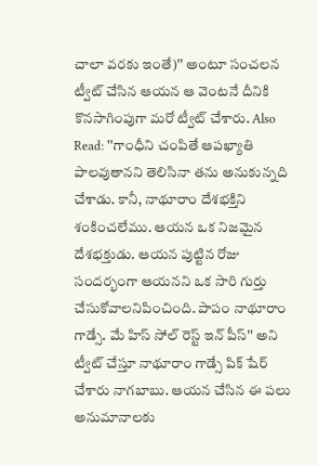చాలా వరకు ఇంతే)'' అంటూ సంచలన ట్వీట్ చేసిన ఆయన ఆ వెంటనే దీనికి కొనసాగింపుగా మరో ట్వీట్ చేశారు. Also Read: ''గాంధీని చంపితే ఆపఖ్యాతి పాలవుతానని తెలిసినా తను అనుకున్నది చేశాడు. కానీ, నాథూరాం దేశభక్తిని శంకించలేము. ఆయన ఒక నిజమైన దేశభక్తుడు. ఆయన పుట్టిన రోజు సందర్భంగా ఆయనని ఒక సారి గుర్తు చేసుకోవాలనిపించింది. పాపం నాథూరాం గాడ్సే. మే హిస్ సోల్ రెస్ట్ ఇన్ పీస్'' అని ట్వీట్ చేస్తూ నాథూరాం గాడ్సే పిక్ షేర్ చేశారు నాగబాబు. ఆయన చేసిన ఈ పలు అనుమానాలకు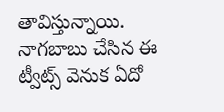తావిస్తున్నాయి. నాగబాబు చేసిన ఈ ట్వీట్స్ వెనుక ఏదో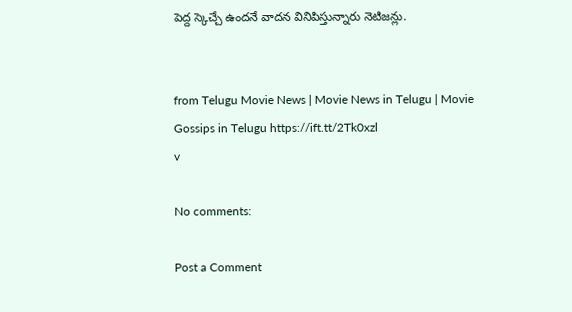పెద్ద స్కెచ్చే ఉందనే వాదన వినిపిస్తున్నారు నెటిజన్లు.


from Telugu Movie News | Movie News in Telugu | Movie Gossips in Telugu https://ift.tt/2Tk0xzl
v

No comments:

Post a Comment